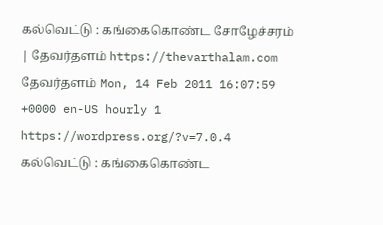கல்வெட்டு : கங்கைகொண்ட சோழேச்சரம் | தேவர்தளம் https://thevarthalam.com தேவர்தளம் Mon, 14 Feb 2011 16:07:59 +0000 en-US hourly 1 https://wordpress.org/?v=7.0.4 கல்வெட்டு : கங்கைகொண்ட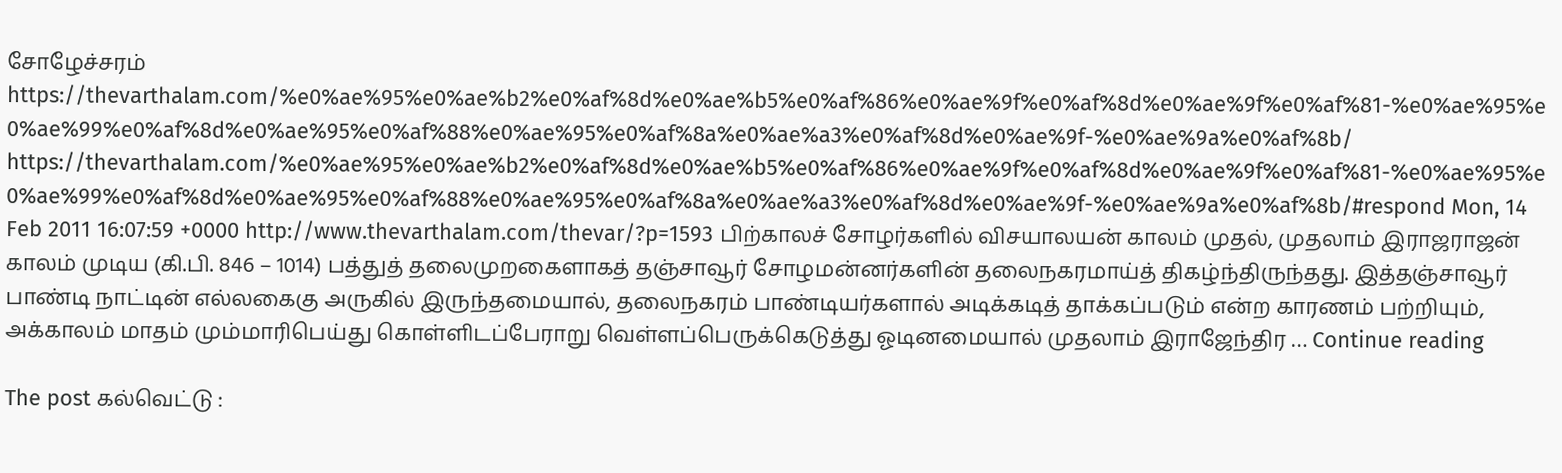சோழேச்சரம் https://thevarthalam.com/%e0%ae%95%e0%ae%b2%e0%af%8d%e0%ae%b5%e0%af%86%e0%ae%9f%e0%af%8d%e0%ae%9f%e0%af%81-%e0%ae%95%e0%ae%99%e0%af%8d%e0%ae%95%e0%af%88%e0%ae%95%e0%af%8a%e0%ae%a3%e0%af%8d%e0%ae%9f-%e0%ae%9a%e0%af%8b/ https://thevarthalam.com/%e0%ae%95%e0%ae%b2%e0%af%8d%e0%ae%b5%e0%af%86%e0%ae%9f%e0%af%8d%e0%ae%9f%e0%af%81-%e0%ae%95%e0%ae%99%e0%af%8d%e0%ae%95%e0%af%88%e0%ae%95%e0%af%8a%e0%ae%a3%e0%af%8d%e0%ae%9f-%e0%ae%9a%e0%af%8b/#respond Mon, 14 Feb 2011 16:07:59 +0000 http://www.thevarthalam.com/thevar/?p=1593 பிற்காலச் சோழர்களில் விசயாலயன் காலம் முதல், முதலாம் இராஜராஜன் காலம் முடிய (கி.பி. 846 – 1014) பத்துத் தலைமுறகைளாகத் தஞ்சாவூர் சோழமன்னர்களின் தலைநகரமாய்த் திகழ்ந்திருந்தது. இத்தஞ்சாவூர் பாண்டி நாட்டின் எல்லகைகு அருகில் இருந்தமையால், தலைநகரம் பாண்டியர்களால் அடிக்கடித் தாக்கப்படும் என்ற காரணம் பற்றியும், அக்காலம் மாதம் மும்மாரிபெய்து கொள்ளிடப்பேராறு வெள்ளப்பெருக்கெடுத்து ஓடினமையால் முதலாம் இராஜேந்திர … Continue reading

The post கல்வெட்டு :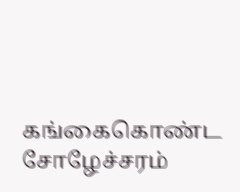கங்கைகொண்ட சோழேச்சரம்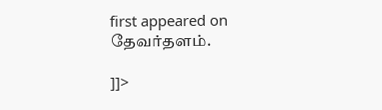first appeared on தேவர்தளம்.

]]>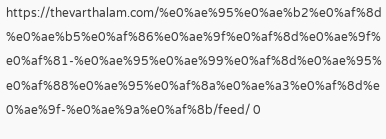https://thevarthalam.com/%e0%ae%95%e0%ae%b2%e0%af%8d%e0%ae%b5%e0%af%86%e0%ae%9f%e0%af%8d%e0%ae%9f%e0%af%81-%e0%ae%95%e0%ae%99%e0%af%8d%e0%ae%95%e0%af%88%e0%ae%95%e0%af%8a%e0%ae%a3%e0%af%8d%e0%ae%9f-%e0%ae%9a%e0%af%8b/feed/ 0